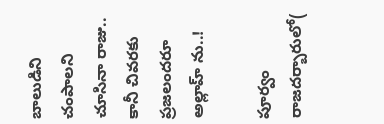బాలుడిని చంపాలని చూసినా రాజు.. కానీ చివరకు ప్రజలందరూ అల్లాహ్ ను..!

పూర్వం రాజదర్బారులో(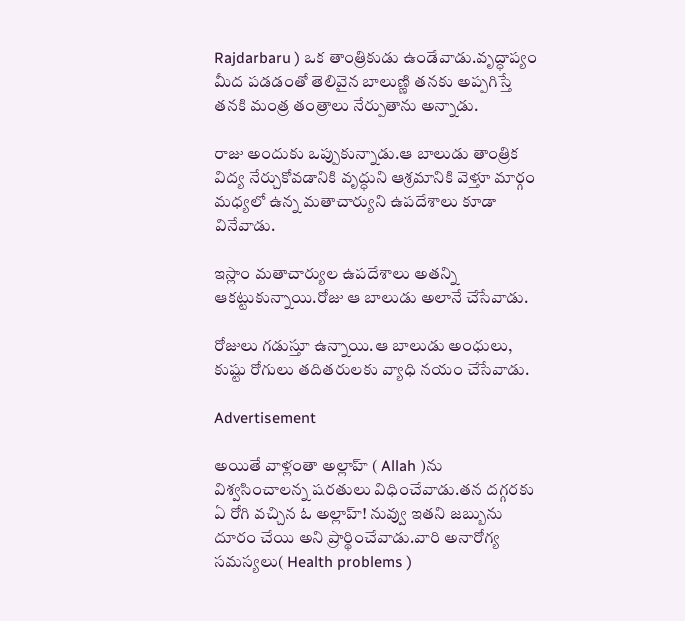Rajdarbaru ) ఒక తాంత్రికుడు ఉండేవాడు.వృద్ధాప్యం మీద పడడంతో తెలివైన బాలుణ్ణి తనకు అప్పగిస్తే తనకి మంత్ర తంత్రాలు నేర్పుతాను అన్నాడు.

రాజు అందుకు ఒప్పుకున్నాడు.ఆ బాలుడు తాంత్రిక విద్య నేర్చుకోవడానికి వృద్ధుని ఆశ్రమానికి వెళ్తూ మార్గం మధ్యలో ఉన్న మతాచార్యుని ఉపదేశాలు కూడా వినేవాడు.

ఇస్లాం మతాచార్యుల ఉపదేశాలు అతన్ని ఆకట్టుకున్నాయి.రోజు ఆ బాలుడు అలానే చేసేవాడు.

రోజులు గడుస్తూ ఉన్నాయి.ఆ బాలుడు అంధులు, కుష్టు రోగులు తదితరులకు వ్యాధి నయం చేసేవాడు.

Advertisement

అయితే వాళ్లంతా అల్లాహ్ ( Allah )ను విశ్వసించాలన్న షరతులు విధించేవాడు.తన దగ్గరకు ఏ రోగి వచ్చిన ఓ అల్లాహ్‌! నువ్వు ఇతని జబ్బును దూరం చేయి అని ప్రార్థించేవాడు.వారి అనారోగ్య సమస్యలు( Health problems )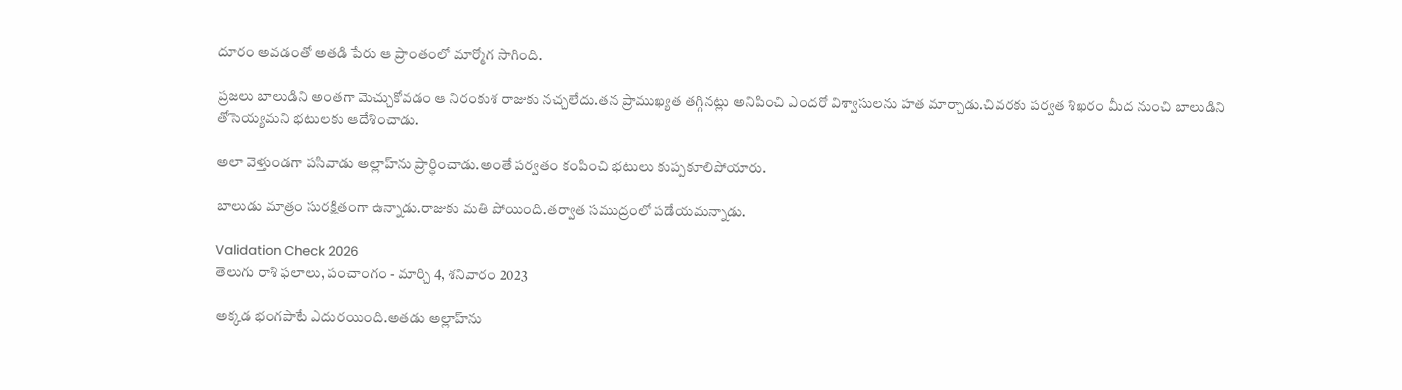దూరం అవడంతో అతడి పేరు ఆ ప్రాంతంలో మార్మోగ సాగింది.

ప్రజలు బాలుడిని అంతగా మెచ్చుకోవడం ఆ నిరంకుశ రాజుకు నచ్చలేదు.తన ప్రాముఖ్యత తగ్గినట్లు అనిపించి ఎందరో విశ్వాసులను హత మార్చాడు.చివరకు పర్వత శిఖరం మీద నుంచి బాలుడిని తోసెయ్యమని భటులకు ఆదేశించాడు.

అలా వెళ్తుండగా పసివాడు అల్లాహ్‌ను ప్రార్ధించాడు.అంతే పర్వతం కంపించి భటులు కుప్పకూలిపోయారు.

బాలుడు మాత్రం సురక్షితంగా ఉన్నాడు.రాజుకు మతి పోయింది.తర్వాత సముద్రంలో పడేయమన్నాడు.

Validation Check 2026
తెలుగు రాశి ఫలాలు, పంచాంగం - మార్చి 4, శనివారం 2023

అక్కడ భంగపాటే ఎదురయింది.అతడు అల్లాహ్‌ను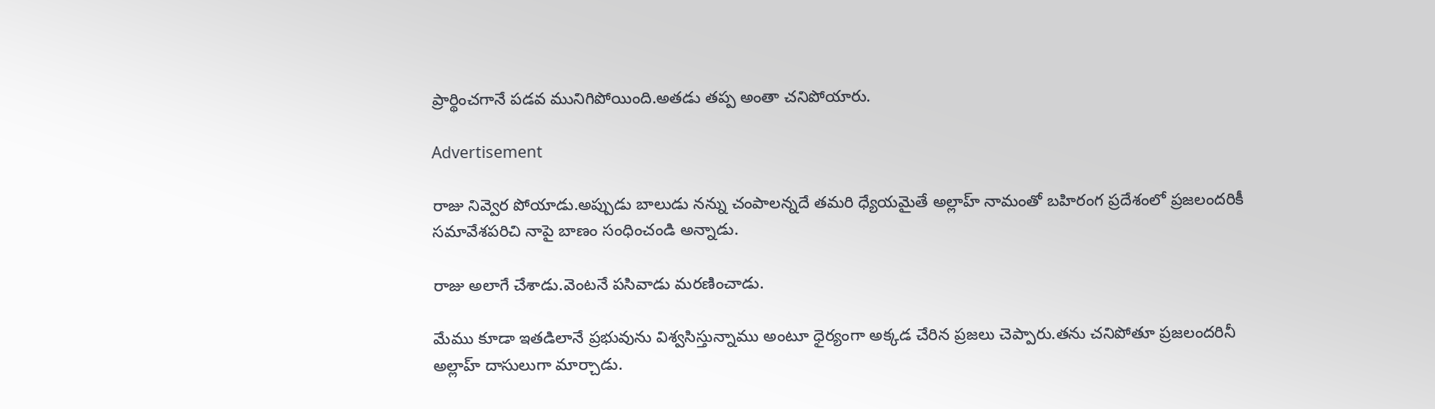ప్రార్థించగానే పడవ మునిగిపోయింది.అతడు తప్ప అంతా చనిపోయారు.

Advertisement

రాజు నివ్వెర పోయాడు.అప్పుడు బాలుడు నన్ను చంపాలన్నదే తమరి ధ్యేయమైతే అల్లాహ్ నామంతో బహిరంగ ప్రదేశంలో ప్రజలందరికీ సమావేశపరిచి నాపై బాణం సంధించండి అన్నాడు.

రాజు అలాగే చేశాడు.వెంటనే పసివాడు మరణించాడు.

మేము కూడా ఇతడిలానే ప్రభువును విశ్వసిస్తున్నాము అంటూ ధైర్యంగా అక్కడ చేరిన ప్రజలు చెప్పారు.తను చనిపోతూ ప్రజలందరినీ అల్లాహ్‌ దాసులుగా మార్చాడు.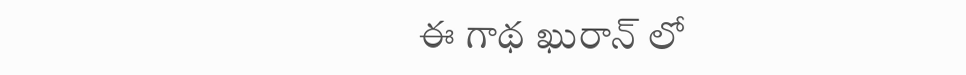ఈ గాథ ఖురాన్‌ లో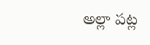అల్లా పట్ల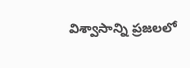విశ్వాసాన్ని ప్రజలలో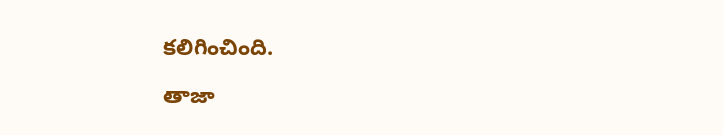కలిగించింది.

తాజా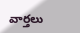వార్తలు